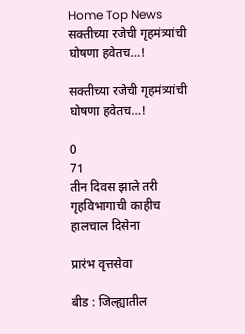Home Top News सक्तीच्या रजेची गृहमंत्र्यांची घोषणा हवेतच…!

सक्तीच्या रजेची गृहमंत्र्यांची घोषणा हवेतच…!

0
71
तीन दिवस झाले तरी गृहविभागाची काहीच हालचाल दिसेना

प्रारंभ वृत्तसेवा

बीड : जिल्ह्यातील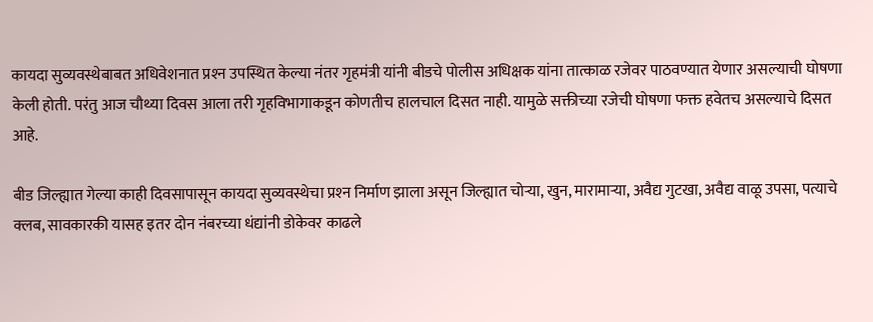कायदा सुव्यवस्थेबाबत अधिवेशनात प्रश्‍न उपस्थित केल्या नंतर गृहमंत्री यांनी बीडचे पोलीस अधिक्षक यांना तात्काळ रजेवर पाठवण्यात येणार असल्याची घोषणा केली होती. परंतु आज चौथ्या दिवस आला तरी गृहविभागाकडून कोणतीच हालचाल दिसत नाही. यामुळे सक्तीच्या रजेची घोषणा फक्त हवेतच असल्याचे दिसत आहे.

बीड जिल्ह्यात गेल्या काही दिवसापासून कायदा सुव्यवस्थेचा प्रश्‍न निर्माण झाला असून जिल्ह्यात चोऱ्या, खुन, मारामाऱ्या, अवैद्य गुटखा, अवैद्य वाळू उपसा, पत्याचे क्लब, सावकारकी यासह इतर दोन नंबरच्या धंद्यांनी डोकेवर काढले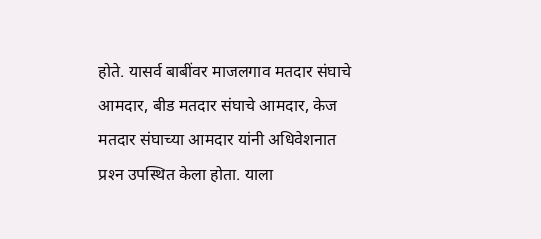होते. यासर्व बाबींवर माजलगाव मतदार संघाचे आमदार, बीड मतदार संघाचे आमदार, केज मतदार संघाच्या आमदार यांनी अधिवेशनात प्रश्‍न उपस्थित केला होता. याला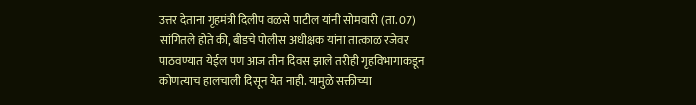उत्तर देताना गृहमंत्री दिलीप वळसे पाटील यांनी सोमवारी (ता. 07) सांगितले होते की, बीडचे पोलीस अधीक्षक यांना तात्काळ रजेवर पाठवण्यात येईल पण आज तीन दिवस झाले तरीही गृहविभागाकडून कोणत्याच हालचाली दिसून येत नाही. यामुळे सक्तीच्या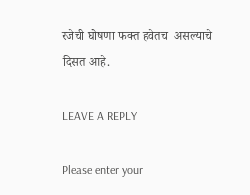रजेची घोषणा फक्त हवेतच  असल्याचे दिसत आहे.

LEAVE A REPLY

Please enter your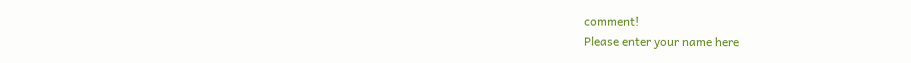comment!
Please enter your name here